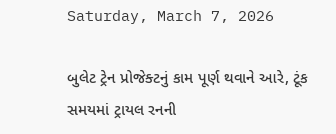Saturday, March 7, 2026

બુલેટ ટ્રેન પ્રોજેક્ટનું કામ પૂર્ણ થવાને આરે, ટૂંક સમયમાં ટ્રાયલ રનની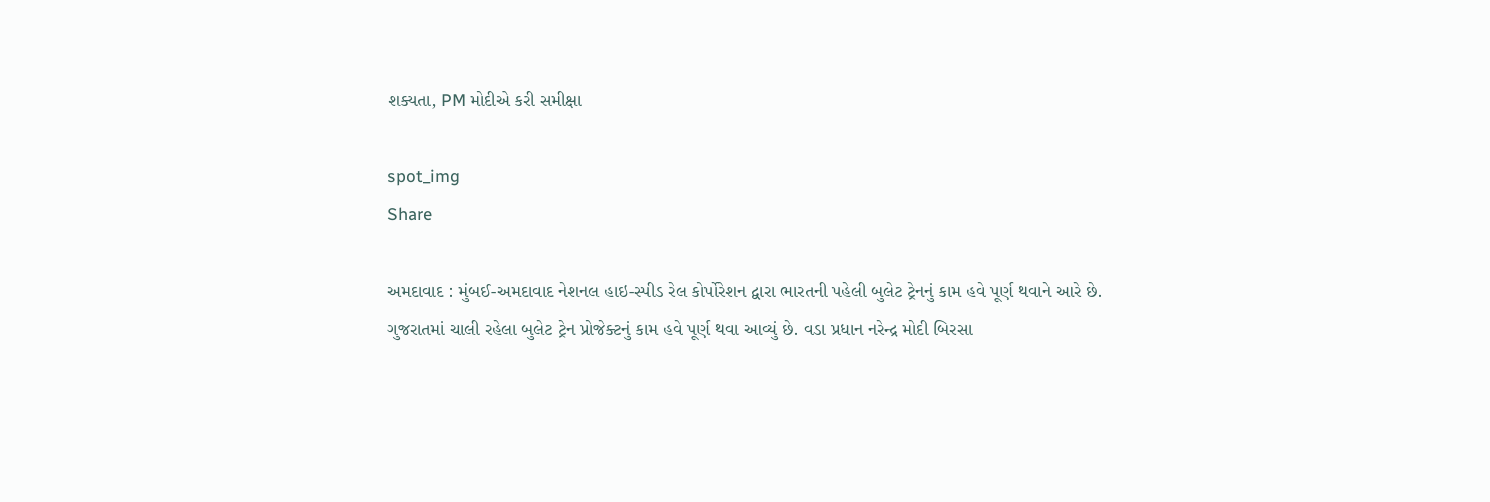શક્યતા, PM મોદીએ કરી સમીક્ષા

spot_img
Share

અમદાવાદ : મુંબઈ-અમદાવાદ નેશનલ હાઇ-સ્પીડ રેલ કોર્પોરેશન દ્વારા ભારતની પહેલી બુલેટ ટ્રેનનું કામ હવે પૂર્ણ થવાને આરે છે. ગુજરાતમાં ચાલી રહેલા બુલેટ ટ્રેન પ્રોજેક્ટનું કામ હવે પૂર્ણ થવા આવ્યું છે. વડા પ્રધાન નરેન્દ્ર મોદી બિરસા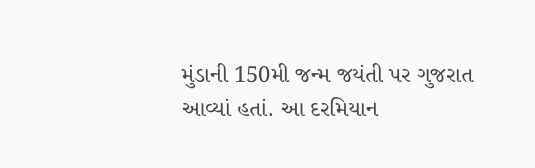મુંડાની 150મી જન્મ જયંતી પર ગુજરાત આવ્યાં હતાં. આ દરમિયાન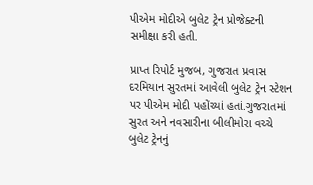પીએમ મોદીએ બુલેટ ટ્રેન પ્રોજેક્ટની સમીક્ષા કરી હતી.

પ્રાપ્ત રિપોર્ટ મુજબ, ગુજરાત પ્રવાસ દરમિયાન સુરતમાં આવેલી બુલેટ ટ્રેન સ્ટેશન પર પીએમ મોદી પહોંચ્યાં હતાં.ગુજરાતમાં સુરત અને નવસારીના બીલીમોરા વચ્ચે બુલેટ ટ્રેનનું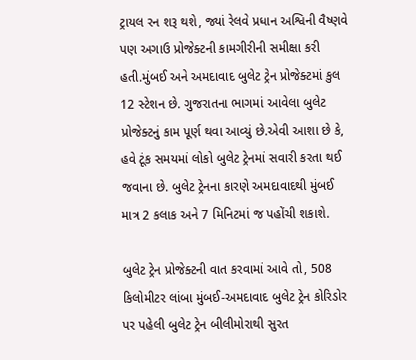ટ્રાયલ રન શરૂ થશે, જ્યાં રેલવે પ્રધાન અશ્વિની વૈષ્ણવે પણ અગાઉ પ્રોજેક્ટની કામગીરીની સમીક્ષા કરી હતી.મુંબઈ અને અમદાવાદ બુલેટ ટ્રેન પ્રોજેક્ટમાં કુલ 12 સ્ટેશન છે. ગુજરાતના ભાગમાં આવેલા બુલેટ પ્રોજેક્ટનું કામ પૂર્ણ થવા આવ્યું છે.એવી આશા છે કે, હવે ટૂંક સમયમાં લોકો બુલેટ ટ્રેનમાં સવારી કરતા થઈ જવાના છે. બુલેટ ટ્રેનના કારણે અમદાવાદથી મુંબઈ માત્ર 2 કલાક અને 7 મિનિટમાં જ પહોંચી શકાશે.

બુલેટ ટ્રેન પ્રોજેક્ટની વાત કરવામાં આવે તો, 508 કિલોમીટર લાંબા મુંબઈ-અમદાવાદ બુલેટ ટ્રેન કોરિડોર પર પહેલી બુલેટ ટ્રેન બીલીમોરાથી સુરત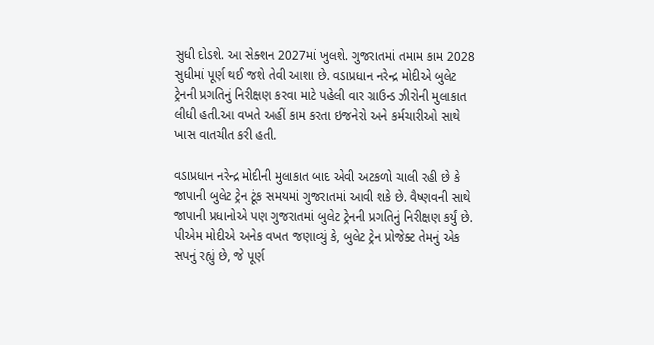સુધી દોડશે. આ સેક્શન 2027માં ખુલશે. ગુજરાતમાં તમામ કામ 2028 સુધીમાં પૂર્ણ થઈ જશે તેવી આશા છે. વડાપ્રધાન નરેન્દ્ર મોદીએ બુલેટ ટ્રેનની પ્રગતિનું નિરીક્ષણ કરવા માટે પહેલી વાર ગ્રાઉન્ડ ઝીરોની મુલાકાત લીધી હતી.આ વખતે અહીં કામ કરતા ઇજનેરો અને કર્મચારીઓ સાથે ખાસ વાતચીત કરી હતી.

વડાપ્રધાન નરેન્દ્ર મોદીની મુલાકાત બાદ એવી અટકળો ચાલી રહી છે કે જાપાની બુલેટ ટ્રેન ટૂંક સમયમાં ગુજરાતમાં આવી શકે છે. વૈષ્ણવની સાથે જાપાની પ્રધાનોએ પણ ગુજરાતમાં બુલેટ ટ્રેનની પ્રગતિનું નિરીક્ષણ કર્યું છે. પીએમ મોદીએ અનેક વખત જણાવ્યું કે, બુલેટ ટ્રેન પ્રોજેક્ટ તેમનું એક સપનું રહ્યું છે, જે પૂર્ણ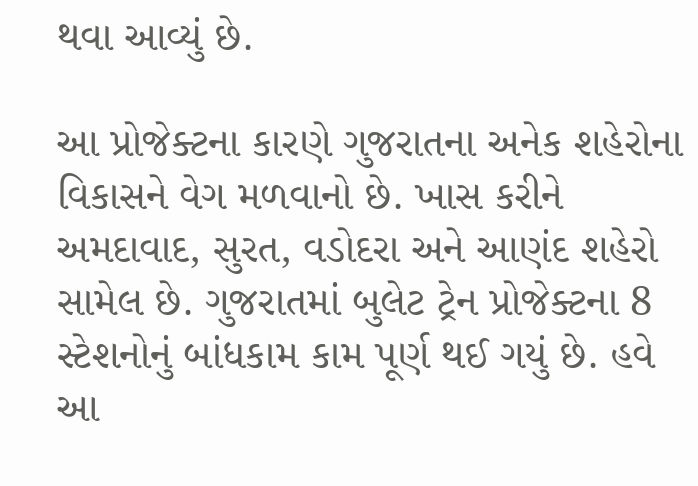થવા આવ્યું છે.

આ પ્રોજેક્ટના કારણે ગુજરાતના અનેક શહેરોના વિકાસને વેગ મળવાનો છે. ખાસ કરીને અમદાવાદ, સુરત, વડોદરા અને આણંદ શહેરો સામેલ છે. ગુજરાતમાં બુલેટ ટ્રેન પ્રોજેક્ટના 8 સ્ટેશનોનું બાંધકામ કામ પૂર્ણ થઈ ગયું છે. હવે આ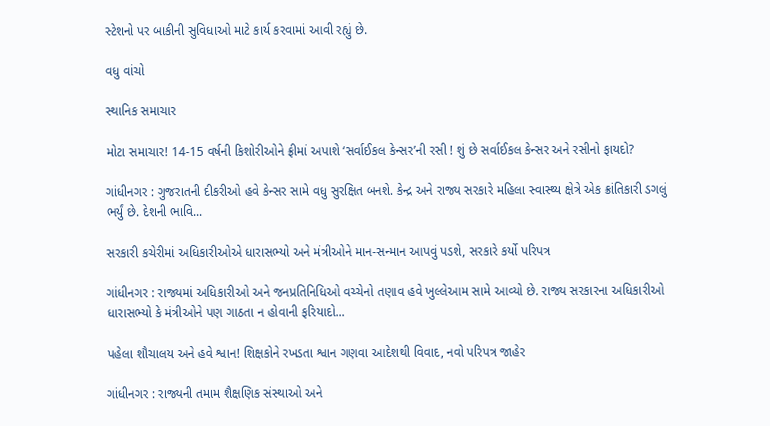સ્ટેશનો પર બાકીની સુવિધાઓ માટે કાર્ય કરવામાં આવી રહ્યું છે.

વધુ વાંચો

સ્થાનિક સમાચાર

મોટા સમાચાર! 14-15 વર્ષની કિશોરીઓને ફ્રીમાં અપાશે ‘સર્વાઈકલ કેન્સર’ની રસી ! શું છે સર્વાઈકલ કેન્સર અને રસીનો ફાયદો?

ગાંધીનગર : ગુજરાતની દીકરીઓ હવે કેન્સર સામે વધુ સુરક્ષિત બનશે. કેન્દ્ર અને રાજ્ય સરકારે મહિલા સ્વાસ્થ્ય ક્ષેત્રે એક ક્રાંતિકારી ડગલું ભર્યું છે. દેશની ભાવિ...

સરકારી કચેરીમાં અધિકારીઓએ ધારાસભ્યો અને મંત્રીઓને માન-સન્માન આપવું પડશે, સરકારે કર્યો પરિપત્ર

ગાંધીનગર : રાજ્યમાં અધિકારીઓ અને જનપ્રતિનિધિઓ વચ્ચેનો તણાવ હવે ખુલ્લેઆમ સામે આવ્યો છે. રાજ્ય સરકારના અધિકારીઓ ધારાસભ્યો કે મંત્રીઓને પણ ગાઠતા ન હોવાની ફરિયાદો...

પહેલા શૌચાલય અને હવે શ્વાન! શિક્ષકોને રખડતા શ્વાન ગણવા આદેશથી વિવાદ, નવો પરિપત્ર જાહેર

ગાંધીનગર : રાજ્યની તમામ શૈક્ષણિક સંસ્થાઓ અને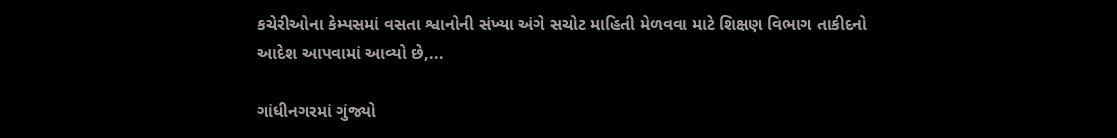કચેરીઓના કેમ્પસમાં વસતા શ્વાનોની સંખ્યા અંગે સચોટ માહિતી મેળવવા માટે શિક્ષણ વિભાગ તાકીદનો આદેશ આપવામાં આવ્યો છે,...

ગાંધીનગરમાં ગુંજ્યો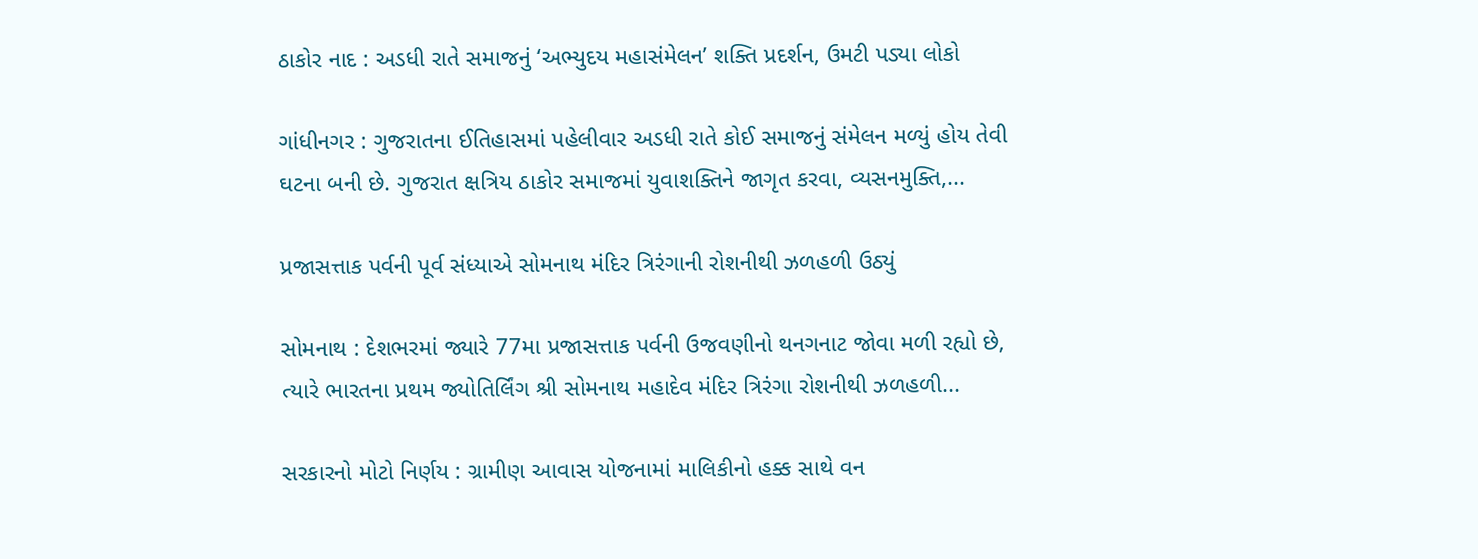ઠાકોર નાદ : અડધી રાતે સમાજનું ‘અભ્યુદય મહાસંમેલન’ શક્તિ પ્રદર્શન, ઉમટી પડ્યા લોકો

ગાંધીનગર : ગુજરાતના ઈતિહાસમાં પહેલીવાર અડધી રાતે કોઈ સમાજનું સંમેલન મળ્યું હોય તેવી ઘટના બની છે. ગુજરાત ક્ષત્રિય ઠાકોર સમાજમાં યુવાશક્તિને જાગૃત કરવા, વ્યસનમુક્તિ,...

પ્રજાસત્તાક પર્વની પૂર્વ સંધ્યાએ સોમનાથ મંદિર ત્રિરંગાની રોશનીથી ઝળહળી ઉઠ્યું

સોમનાથ : દેશભરમાં જ્યારે 77મા પ્રજાસત્તાક પર્વની ઉજવણીનો થનગનાટ જોવા મળી રહ્યો છે, ત્યારે ભારતના પ્રથમ જ્યોતિર્લિંગ શ્રી સોમનાથ મહાદેવ મંદિર ત્રિરંગા રોશનીથી ઝળહળી...

સરકારનો મોટો નિર્ણય : ગ્રામીણ આવાસ યોજનામાં માલિકીનો હક્ક સાથે વન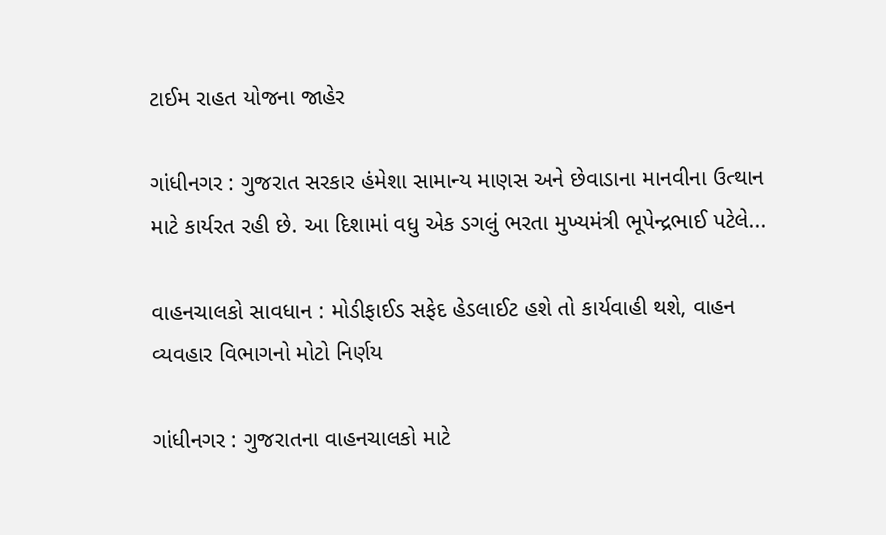ટાઈમ રાહત યોજના જાહેર

ગાંધીનગર : ગુજરાત સરકાર હંમેશા સામાન્ય માણસ અને છેવાડાના માનવીના ઉત્થાન માટે કાર્યરત રહી છે. આ દિશામાં વધુ એક ડગલું ભરતા મુખ્યમંત્રી ભૂપેન્દ્રભાઈ પટેલે...

વાહનચાલકો સાવધાન : મોડીફાઈડ સફેદ હેડલાઈટ હશે તો કાર્યવાહી થશે, વાહન વ્યવહાર વિભાગનો મોટો નિર્ણય

ગાંધીનગર : ગુજરાતના વાહનચાલકો માટે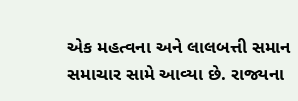એક મહત્વના અને લાલબત્તી સમાન સમાચાર સામે આવ્યા છે. રાજ્યના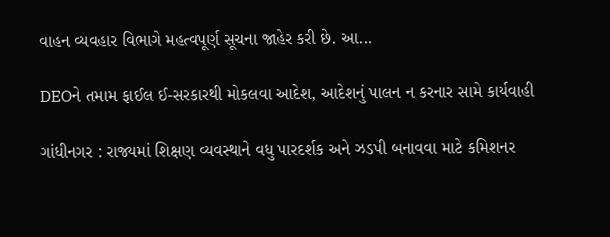વાહન વ્યવહાર વિભાગે મહત્વપૂર્ણ સૂચના જાહેર કરી છે. આ...

DEOને તમામ ફાઈલ ઈ-સરકારથી મોકલવા આદેશ, આદેશનું પાલન ન કરનાર સામે કાર્યવાહી

ગાંધીનગર : રાજ્યમાં શિક્ષણ વ્યવસ્થાને વધુ પારદર્શક અને ઝડપી બનાવવા માટે કમિશનર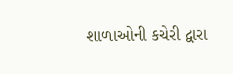શાળાઓની કચેરી દ્વારા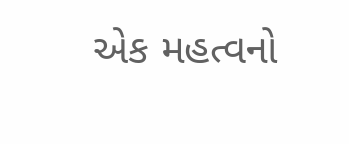એક મહત્વનો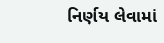નિર્ણય લેવામાં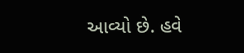આવ્યો છે. હવે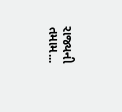રાજ્યની તમામ...